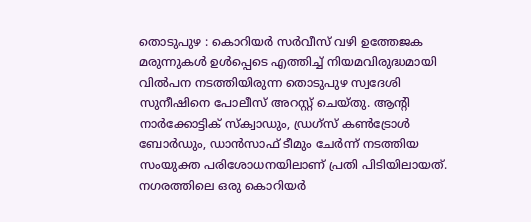തൊടുപുഴ : കൊറിയർ സർവീസ് വഴി ഉത്തേജക മരുന്നുകൾ ഉൾപ്പെടെ എത്തിച്ച് നിയമവിരുദ്ധമായി വിൽപന നടത്തിയിരുന്ന തൊടുപുഴ സ്വദേശി സുനീഷിനെ പോലീസ് അറസ്റ്റ് ചെയ്തു. ആന്റി നാർക്കോട്ടിക് സ്ക്വാഡും, ഡ്രഗ്സ് കൺട്രോൾ ബോർഡും, ഡാൻസാഫ് ടീമും ചേർന്ന് നടത്തിയ സംയുക്ത പരിശോധനയിലാണ് പ്രതി പിടിയിലായത്. നഗരത്തിലെ ഒരു കൊറിയർ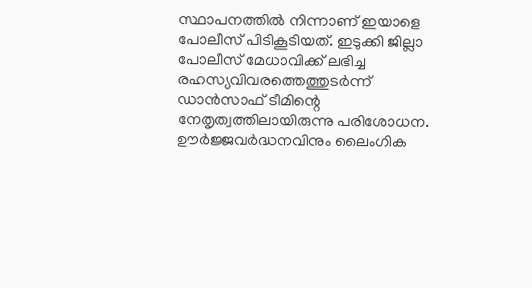സ്ഥാപനത്തിൽ നിന്നാണ് ഇയാളെ പോലീസ് പിടികൂടിയത്. ഇടുക്കി ജില്ലാ പോലീസ് മേധാവിക്ക് ലഭിച്ച രഹസ്യവിവരത്തെത്തുടർന്ന് ഡാൻസാഫ് ടീമിന്റെ നേതൃത്വത്തിലായിരുന്നു പരിശോധന.
ഊർജ്ജവർദ്ധനവിനും ലൈംഗിക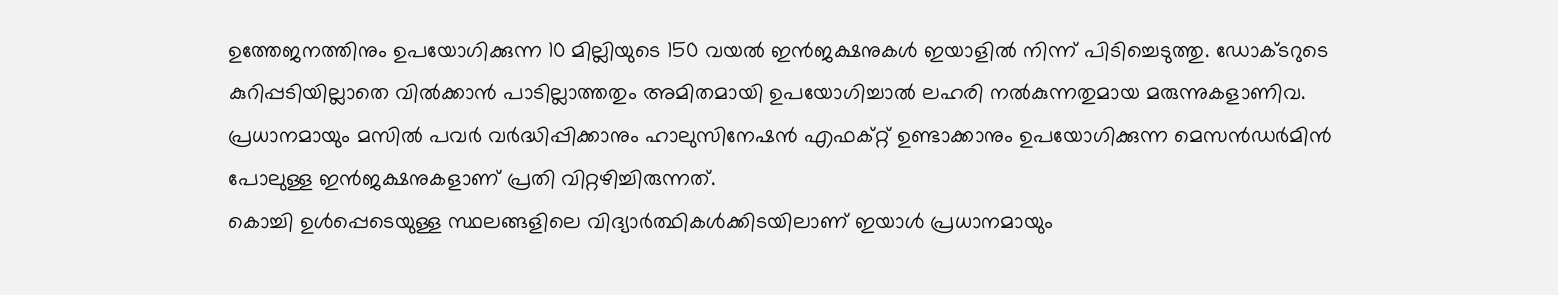ഉത്തേജനത്തിനും ഉപയോഗിക്കുന്ന 10 മില്ലിയുടെ 150 വയൽ ഇൻജക്ഷനുകൾ ഇയാളിൽ നിന്ന് പിടിച്ചെടുത്തു. ഡോക്ടറുടെ കുറിപ്പടിയില്ലാതെ വിൽക്കാൻ പാടില്ലാത്തതും അമിതമായി ഉപയോഗിച്ചാൽ ലഹരി നൽകുന്നതുമായ മരുന്നുകളാണിവ. പ്രധാനമായും മസിൽ പവർ വർദ്ധിപ്പിക്കാനും ഹാലുസിനേഷൻ എഫക്റ്റ് ഉണ്ടാക്കാനും ഉപയോഗിക്കുന്ന മെസൻഡർമിൻ പോലുള്ള ഇൻജക്ഷനുകളാണ് പ്രതി വിറ്റഴിച്ചിരുന്നത്.
കൊച്ചി ഉൾപ്പെടെയുള്ള സ്ഥലങ്ങളിലെ വിദ്യാർത്ഥികൾക്കിടയിലാണ് ഇയാൾ പ്രധാനമായും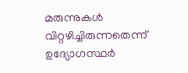മരുന്നുകൾ വിറ്റഴിച്ചിരുന്നതെന്ന് ഉദ്യോഗസ്ഥർ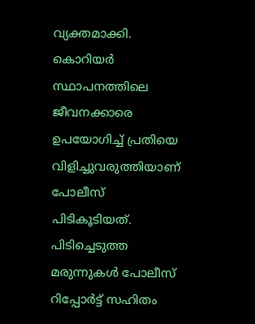വ്യക്തമാക്കി. കൊറിയർ സ്ഥാപനത്തിലെ ജീവനക്കാരെ ഉപയോഗിച്ച് പ്രതിയെ വിളിച്ചുവരുത്തിയാണ് പോലീസ് പിടികൂടിയത്. പിടിച്ചെടുത്ത മരുന്നുകൾ പോലീസ് റിപ്പോർട്ട് സഹിതം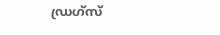ഡ്രഗ്സ്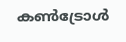കൺട്രോൾ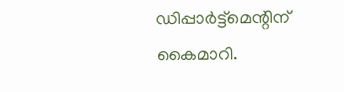ഡിപ്പാർട്ട്മെന്റിന് കൈമാറി.